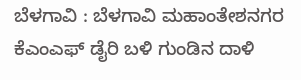ಬೆಳಗಾವಿ : ಬೆಳಗಾವಿ ಮಹಾಂತೇಶನಗರ ಕೆಎಂಎಫ್ ಡೈರಿ ಬಳಿ ಗುಂಡಿನ ದಾಳಿ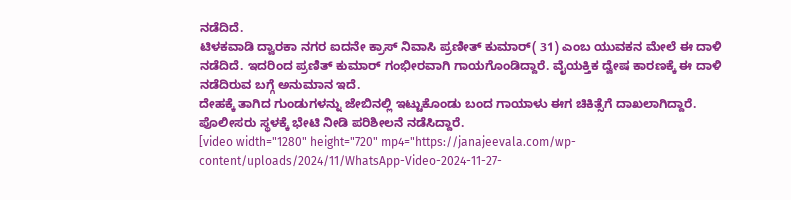ನಡೆದಿದೆ.
ಟಿಳಕವಾಡಿ ದ್ವಾರಕಾ ನಗರ ಐದನೇ ಕ್ರಾಸ್ ನಿವಾಸಿ ಪ್ರಣೀತ್ ಕುಮಾರ್( 31) ಎಂಬ ಯುವಕನ ಮೇಲೆ ಈ ದಾಳಿ ನಡೆದಿದೆ. ಇದರಿಂದ ಪ್ರಣಿತ್ ಕುಮಾರ್ ಗಂಭೀರವಾಗಿ ಗಾಯಗೊಂಡಿದ್ದಾರೆ. ವೈಯಕ್ತಿಕ ದ್ವೇಷ ಕಾರಣಕ್ಕೆ ಈ ದಾಳಿ ನಡೆದಿರುವ ಬಗ್ಗೆ ಅನುಮಾನ ಇದೆ.
ದೇಹಕ್ಕೆ ತಾಗಿದ ಗುಂಡುಗಳನ್ನು ಜೇಬಿನಲ್ಲಿ ಇಟ್ಟುಕೊಂಡು ಬಂದ ಗಾಯಾಳು ಈಗ ಚಿಕಿತ್ಸೆಗೆ ದಾಖಲಾಗಿದ್ದಾರೆ.
ಪೊಲೀಸರು ಸ್ಥಳಕ್ಕೆ ಭೇಟಿ ನೀಡಿ ಪರಿಶೀಲನೆ ನಡೆಸಿದ್ದಾರೆ.
[video width="1280" height="720" mp4="https://janajeevala.com/wp-content/uploads/2024/11/WhatsApp-Video-2024-11-27-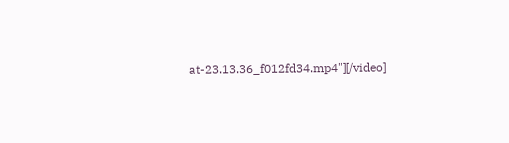at-23.13.36_f012fd34.mp4"][/video]